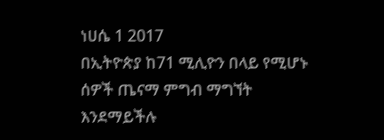ነሀሴ 1 2017
በኢትዮጵያ ከ71 ሚሊዮን በላይ የሚሆኑ ሰዎች ጤናማ ምግብ ማግኘት እንደማይችሉ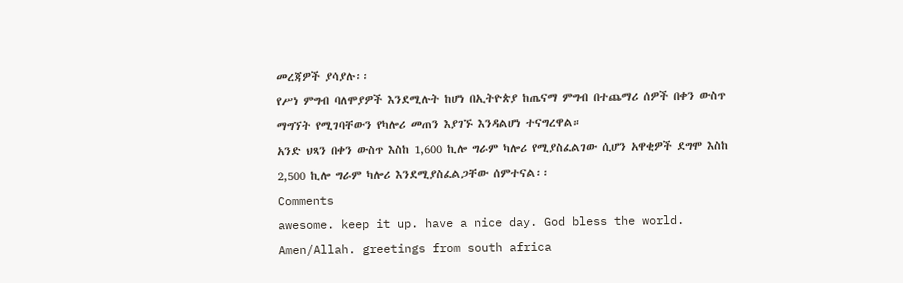መረጃዎች ያሳያሉ፡፡
የሥነ ምግብ ባለሞያዎች እንደሚሉት ከሆነ በኢትዮጵያ ከጤናማ ምግብ በተጨማሪ ሰዎች በቀን ውስጥ ማግኘት የሚገባቸውን የካሎሪ መጠን እያገኙ እንዳልሆነ ተናግረዋል።
አንድ ህጻን በቀን ውስጥ እስከ 1,600 ኪሎ ግራም ካሎሪ የሚያስፈልገው ሲሆን አዋቂዎች ደግሞ እስከ 2,500 ኪሎ ግራም ካሎሪ እንደሚያስፈልጋቸው ሰምተናል፡፡
Comments
awesome. keep it up. have a nice day. God bless the world. Amen/Allah. greetings from south africa